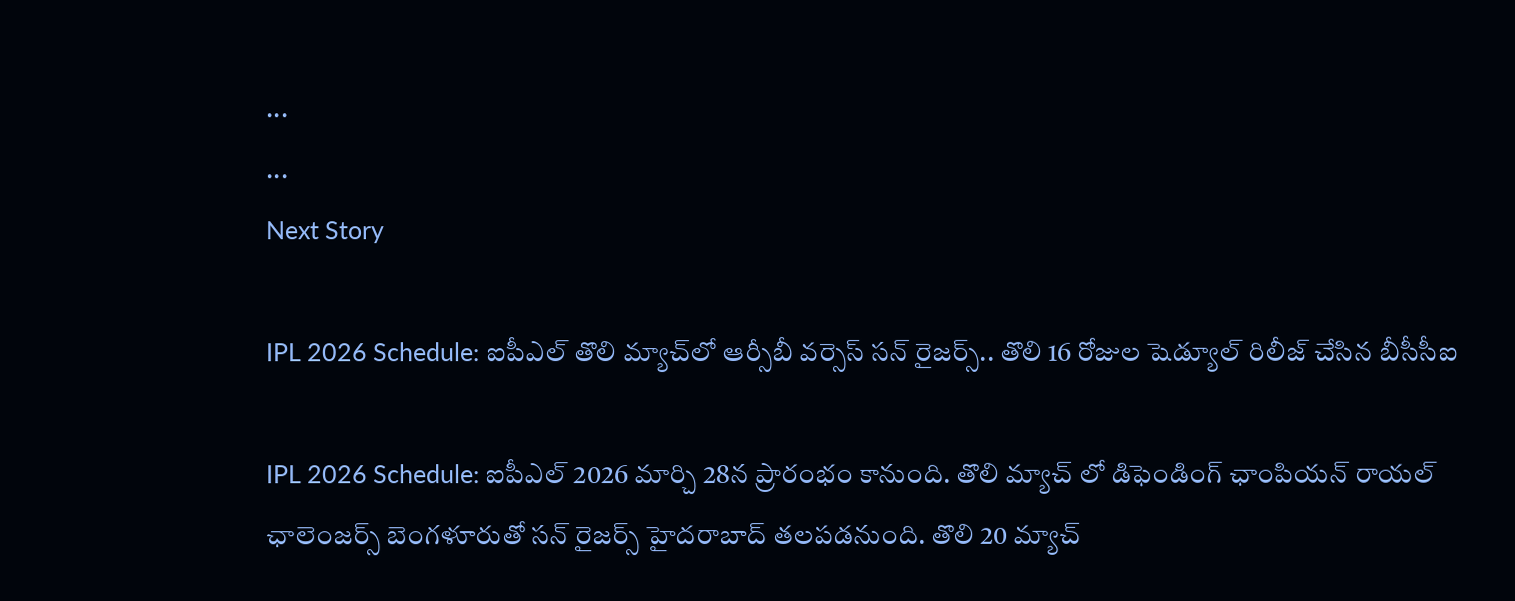...
...
Next Story

IPL 2026 Schedule: ఐపీఎల్ తొలి మ్యాచ్‌లో ఆర్సీబీ వర్సెస్ సన్ రైజర్స్.. తొలి 16 రోజుల షెడ్యూల్ రిలీజ్ చేసిన బీసీసీఐ

IPL 2026 Schedule: ఐపీఎల్ 2026 మార్చి 28న ప్రారంభం కానుంది. తొలి మ్యాచ్ లో డిఫెండింగ్ ఛాంపియన్ రాయల్ ఛాలెంజర్స్ బెంగళూరుతో సన్ రైజర్స్ హైదరాబాద్ తలపడనుంది. తొలి 20 మ్యాచ్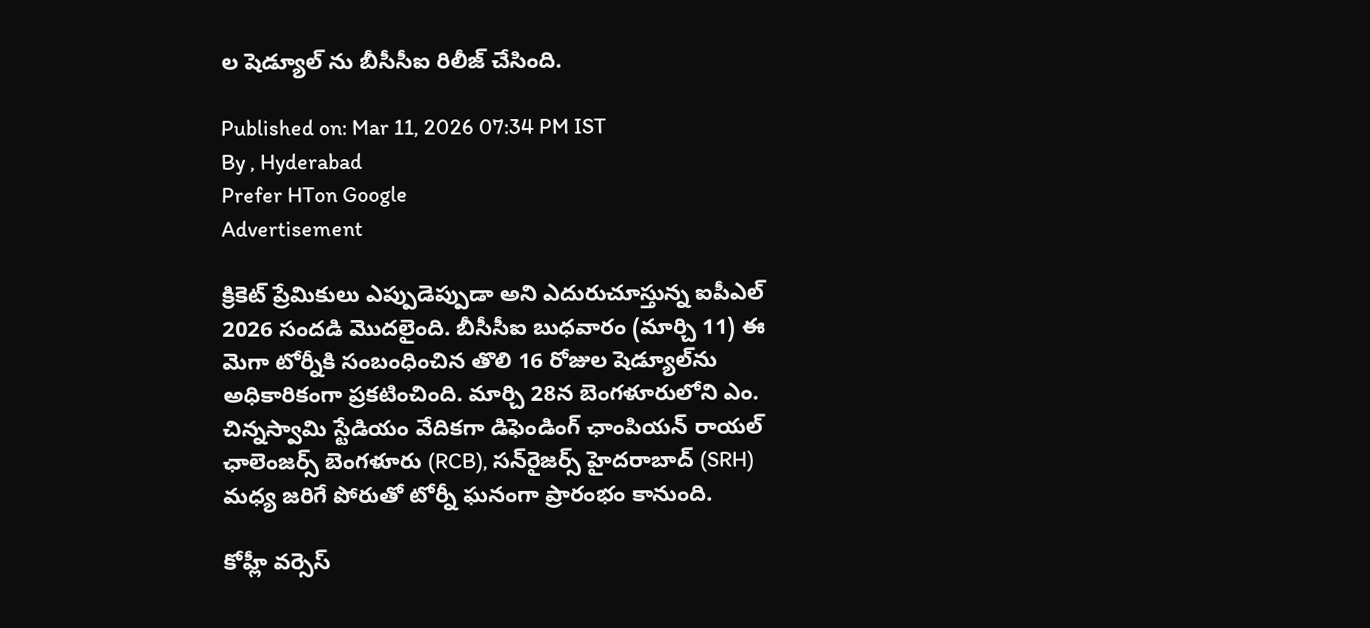ల షెడ్యూల్ ను బీసీసీఐ రిలీజ్ చేసింది.

Published on: Mar 11, 2026 07:34 PM IST
By , Hyderabad
Prefer HTon Google
Advertisement

క్రికెట్ ప్రేమికులు ఎప్పుడెప్పుడా అని ఎదురుచూస్తున్న ఐపీఎల్ 2026 సందడి మొదలైంది. బీసీసీఐ బుధవారం (మార్చి 11) ఈ మెగా టోర్నీకి సంబంధించిన తొలి 16 రోజుల షెడ్యూల్‌ను అధికారికంగా ప్రకటించింది. మార్చి 28న బెంగళూరులోని ఎం. చిన్నస్వామి స్టేడియం వేదికగా డిఫెండింగ్ ఛాంపియన్ రాయల్ ఛాలెంజర్స్ బెంగళూరు (RCB), సన్‌రైజర్స్ హైదరాబాద్ (SRH) మధ్య జరిగే పోరుతో టోర్నీ ఘనంగా ప్రారంభం కానుంది.

కోహ్లీ వర్సెస్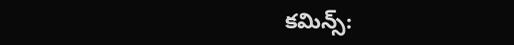కమిన్స్: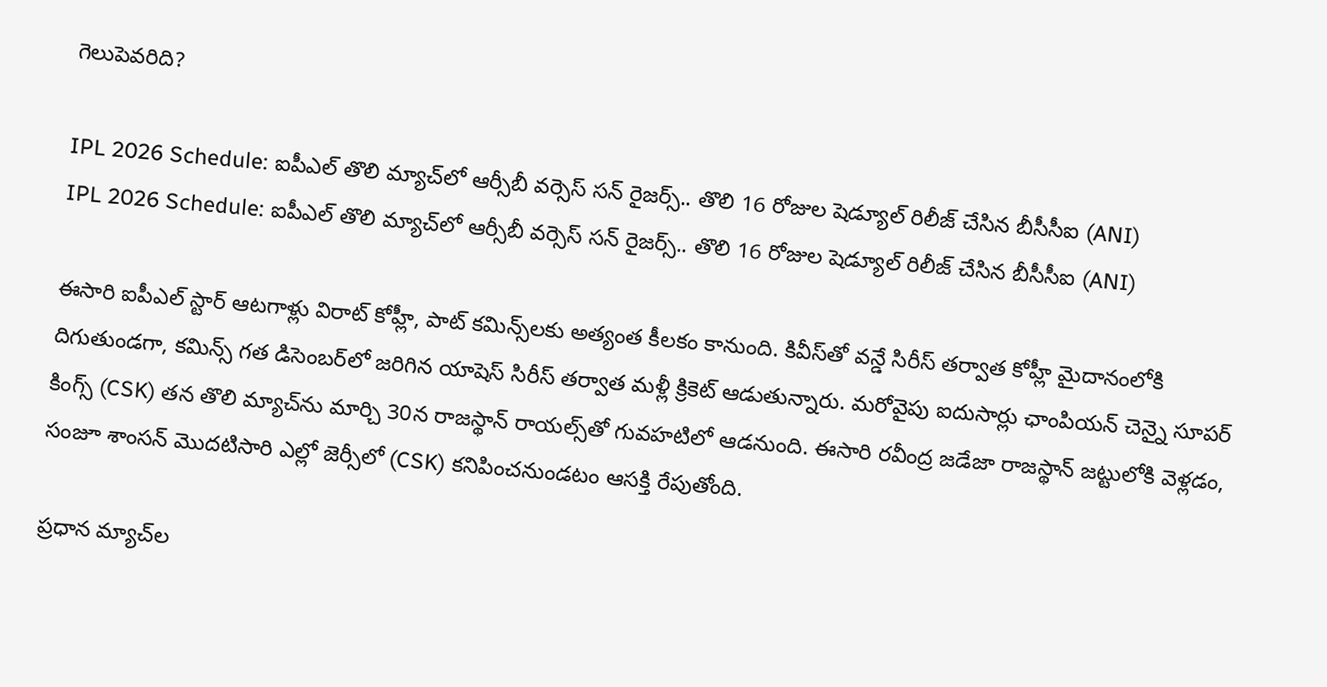గెలుపెవరిది?

IPL 2026 Schedule: ఐపీఎల్ తొలి మ్యాచ్‌లో ఆర్సీబీ వర్సెస్ సన్ రైజర్స్.. తొలి 16 రోజుల షెడ్యూల్ రిలీజ్ చేసిన బీసీసీఐ (ANI)
IPL 2026 Schedule: ఐపీఎల్ తొలి మ్యాచ్‌లో ఆర్సీబీ వర్సెస్ సన్ రైజర్స్.. తొలి 16 రోజుల షెడ్యూల్ రిలీజ్ చేసిన బీసీసీఐ (ANI)

ఈసారి ఐపీఎల్ స్టార్ ఆటగాళ్లు విరాట్ కోహ్లీ, పాట్ కమిన్స్‌లకు అత్యంత కీలకం కానుంది. కివీస్‌తో వన్డే సిరీస్ తర్వాత కోహ్లీ మైదానంలోకి దిగుతుండగా, కమిన్స్ గత డిసెంబర్‌లో జరిగిన యాషెస్ సిరీస్ తర్వాత మళ్లీ క్రికెట్ ఆడుతున్నారు. మరోవైపు ఐదుసార్లు ఛాంపియన్ చెన్నై సూపర్ కింగ్స్ (CSK) తన తొలి మ్యాచ్‌ను మార్చి 30న రాజస్థాన్ రాయల్స్‌తో గువహటిలో ఆడనుంది. ఈసారి రవీంద్ర జడేజా రాజస్థాన్ జట్టులోకి వెళ్లడం, సంజూ శాంసన్ మొదటిసారి ఎల్లో జెర్సీలో (CSK) కనిపించనుండటం ఆసక్తి రేపుతోంది.

ప్రధాన మ్యాచ్‌ల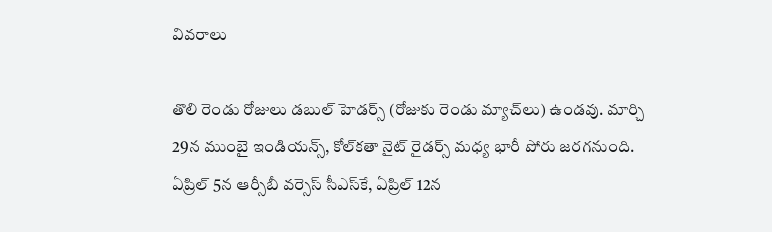వివరాలు

తొలి రెండు రోజులు డబుల్ హెడర్స్ (రోజుకు రెండు మ్యాచ్‌లు) ఉండవు. మార్చి 29న ముంబై ఇండియన్స్, కోల్‌కతా నైట్ రైడర్స్ మధ్య భారీ పోరు జరగనుంది. ఏప్రిల్ 5న ఆర్సీబీ వర్సెస్ సీఎస్‌కే, ఏప్రిల్ 12న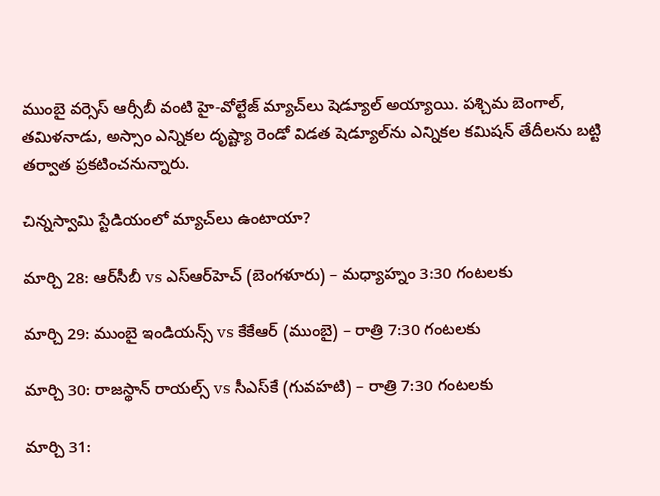ముంబై వర్సెస్ ఆర్సీబీ వంటి హై-వోల్టేజ్ మ్యాచ్‌లు షెడ్యూల్ అయ్యాయి. పశ్చిమ బెంగాల్, తమిళనాడు, అస్సాం ఎన్నికల దృష్ట్యా రెండో విడత షెడ్యూల్‌ను ఎన్నికల కమిషన్ తేదీలను బట్టి తర్వాత ప్రకటించనున్నారు.

చిన్నస్వామి స్టేడియంలో మ్యాచ్‌లు ఉంటాయా?

మార్చి 28: ఆర్‌సీబీ vs ఎస్‌ఆర్‌హెచ్ (బెంగళూరు) – మధ్యాహ్నం 3:30 గంటలకు

మార్చి 29: ముంబై ఇండియన్స్ vs కేకేఆర్ (ముంబై) – రాత్రి 7:30 గంటలకు

మార్చి 30: రాజస్థాన్ రాయల్స్ vs సీఎస్‌కే (గువహటి) – రాత్రి 7:30 గంటలకు

మార్చి 31: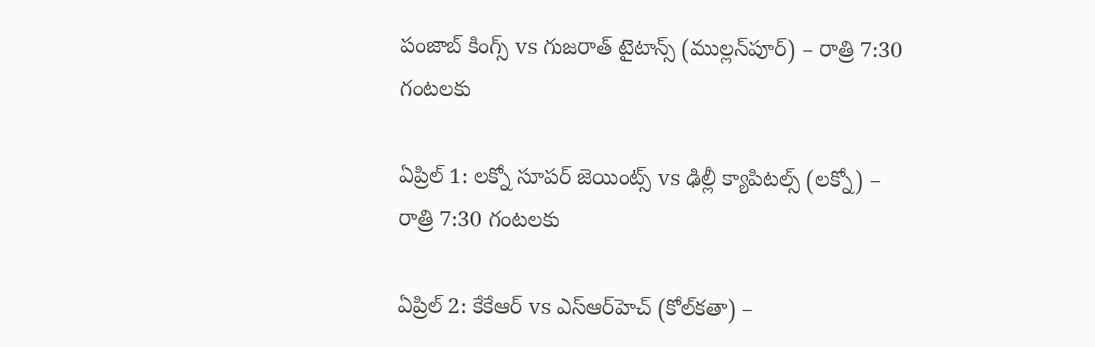పంజాబ్ కింగ్స్ vs గుజరాత్ టైటాన్స్ (ముల్లన్‌పూర్) – రాత్రి 7:30 గంటలకు

ఏప్రిల్ 1: లక్నో సూపర్ జెయింట్స్ vs ఢిల్లీ క్యాపిటల్స్ (లక్నో) – రాత్రి 7:30 గంటలకు

ఏప్రిల్ 2: కేకేఆర్ vs ఎస్‌ఆర్‌హెచ్ (కోల్‌కతా) –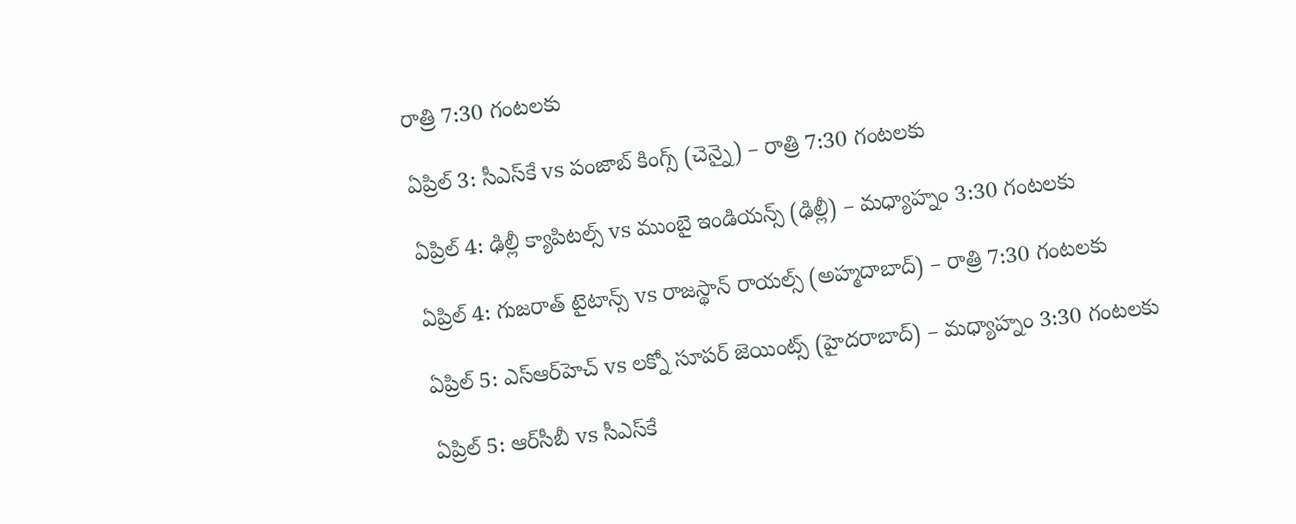రాత్రి 7:30 గంటలకు

ఏప్రిల్ 3: సీఎస్‌కే vs పంజాబ్ కింగ్స్ (చెన్నై) – రాత్రి 7:30 గంటలకు

ఏప్రిల్ 4: ఢిల్లీ క్యాపిటల్స్ vs ముంబై ఇండియన్స్ (ఢిల్లీ) – మధ్యాహ్నం 3:30 గంటలకు

ఏప్రిల్ 4: గుజరాత్ టైటాన్స్ vs రాజస్థాన్ రాయల్స్ (అహ్మదాబాద్) – రాత్రి 7:30 గంటలకు

ఏప్రిల్ 5: ఎస్‌ఆర్‌హెచ్ vs లక్నో సూపర్ జెయింట్స్ (హైదరాబాద్) – మధ్యాహ్నం 3:30 గంటలకు

ఏప్రిల్ 5: ఆర్‌సీబీ vs సీఎస్‌కే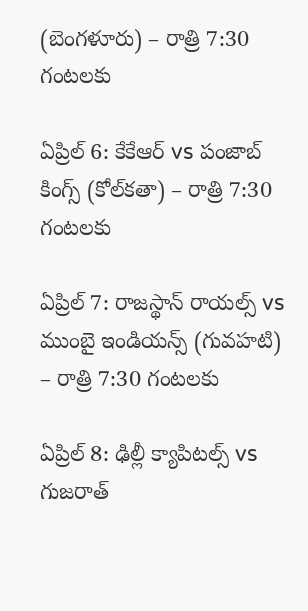(బెంగళూరు) – రాత్రి 7:30 గంటలకు

ఏప్రిల్ 6: కేకేఆర్ vs పంజాబ్ కింగ్స్ (కోల్‌కతా) – రాత్రి 7:30 గంటలకు

ఏప్రిల్ 7: రాజస్థాన్ రాయల్స్ vs ముంబై ఇండియన్స్ (గువహటి) – రాత్రి 7:30 గంటలకు

ఏప్రిల్ 8: ఢిల్లీ క్యాపిటల్స్ vs గుజరాత్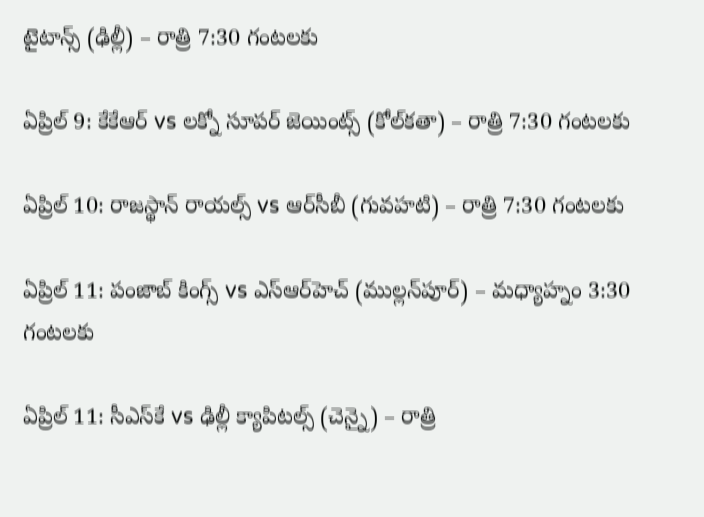టైటాన్స్ (ఢిల్లీ) – రాత్రి 7:30 గంటలకు

ఏప్రిల్ 9: కేకేఆర్ vs లక్నో సూపర్ జెయింట్స్ (కోల్‌కతా) – రాత్రి 7:30 గంటలకు

ఏప్రిల్ 10: రాజస్థాన్ రాయల్స్ vs ఆర్‌సీబీ (గువహటి) – రాత్రి 7:30 గంటలకు

ఏప్రిల్ 11: పంజాబ్ కింగ్స్ vs ఎస్‌ఆర్‌హెచ్ (ముల్లన్‌పూర్) – మధ్యాహ్నం 3:30 గంటలకు

ఏప్రిల్ 11: సీఎస్‌కే vs ఢిల్లీ క్యాపిటల్స్ (చెన్నై) – రాత్రి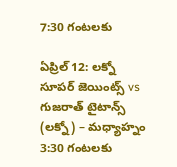7:30 గంటలకు

ఏప్రిల్ 12: లక్నో సూపర్ జెయింట్స్ vs గుజరాత్ టైటాన్స్ (లక్నో) – మధ్యాహ్నం 3:30 గంటలకు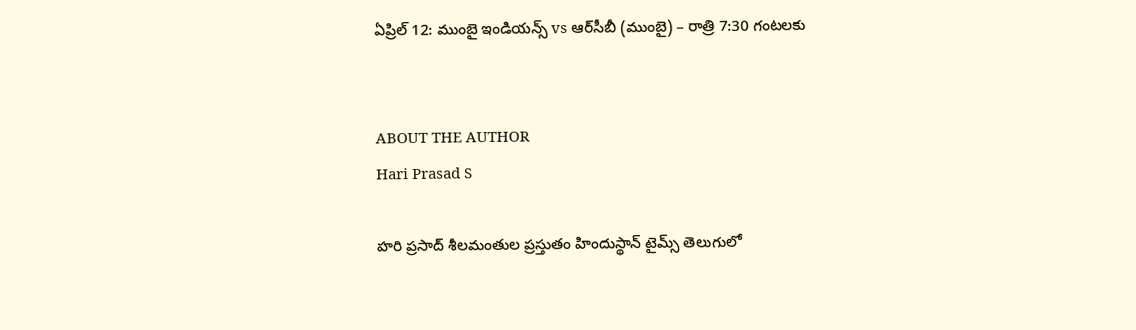ఏప్రిల్ 12: ముంబై ఇండియన్స్ vs ఆర్‌సీబీ (ముంబై) – రాత్రి 7:30 గంటలకు


ABOUT THE AUTHOR
Hari Prasad S

హరి ప్రసాద్ శీలమంతుల ప్రస్తుతం హిందుస్థాన్ టైమ్స్ తెలుగులో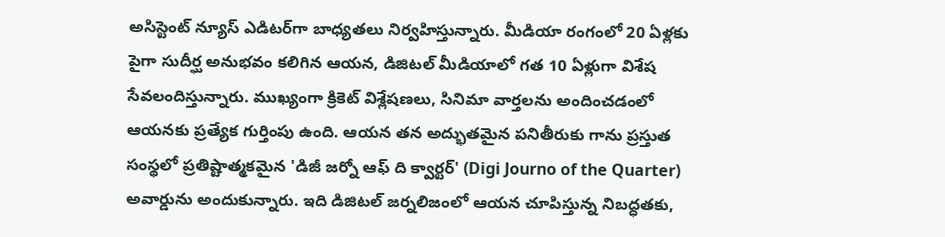అసిస్టెంట్ న్యూస్ ఎడిటర్‌గా బాధ్యతలు నిర్వహిస్తున్నారు. మీడియా రంగంలో 20 ఏళ్లకు పైగా సుదీర్ఘ అనుభవం కలిగిన ఆయన, డిజిటల్ మీడియాలో గత 10 ఏళ్లుగా విశేష సేవలందిస్తున్నారు. ముఖ్యంగా క్రికెట్ విశ్లేషణలు, సినిమా వార్తలను అందించడంలో ఆయనకు ప్రత్యేక గుర్తింపు ఉంది. ఆయన తన అద్భుతమైన పనితీరుకు గాను ప్రస్తుత సంస్థలో ప్రతిష్టాత్మకమైన 'డిజీ జర్నో ఆఫ్ ది క్వార్టర్' (Digi Journo of the Quarter) అవార్డును అందుకున్నారు. ఇది డిజిటల్ జర్నలిజంలో ఆయన చూపిస్తున్న నిబద్ధతకు,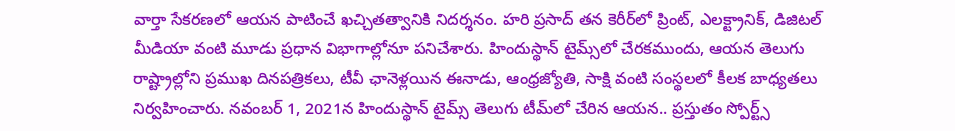వార్తా సేకరణలో ఆయన పాటించే ఖచ్చితత్వానికి నిదర్శనం. హరి ప్రసాద్ తన కెరీర్‌లో ప్రింట్, ఎలక్ట్రానిక్, డిజిటల్ మీడియా వంటి మూడు ప్రధాన విభాగాల్లోనూ పనిచేశారు. హిందుస్థాన్ టైమ్స్‌లో చేరకముందు, ఆయన తెలుగు రాష్ట్రాల్లోని ప్రముఖ దినపత్రికలు, టీవీ ఛానెళ్లయిన ఈనాడు, ఆంధ్రజ్యోతి, సాక్షి వంటి సంస్థలలో కీలక బాధ్యతలు నిర్వహించారు. నవంబర్ 1, 2021న హిందుస్థాన్ టైమ్స్ తెలుగు టీమ్‌లో చేరిన ఆయన.. ప్రస్తుతం స్పోర్ట్స్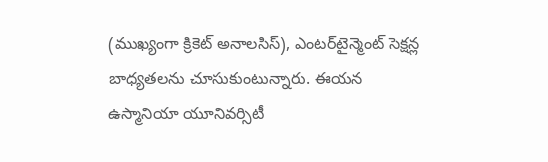(ముఖ్యంగా క్రికెట్ అనాలసిస్), ఎంటర్‌టైన్మెంట్ సెక్షన్ల బాధ్యతలను చూసుకుంటున్నారు. ఈయన ఉస్మానియా యూనివర్సిటీ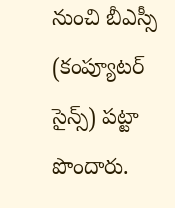నుంచి బీఎస్సీ (కంప్యూటర్ సైన్స్) పట్టా పొందారు.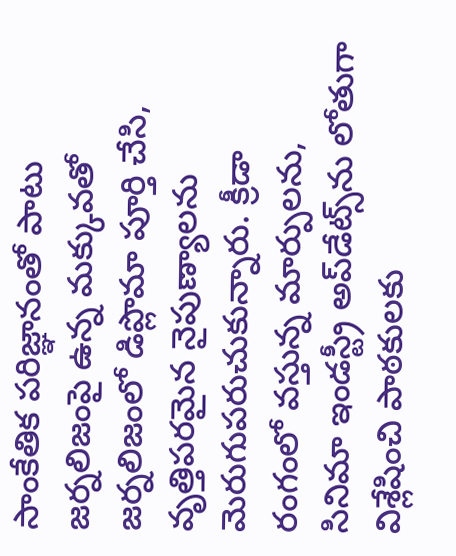సాంకేతిక పరిజ్ఞానంతో పాటు జర్నలిజంపై ఉన్న మక్కువతో జర్నలిజంలో డిప్లొమా పూర్తి చేసి, వృత్తిపరమైన నైపుణ్యాలను మెరుగుపరుచుకున్నారు. క్రీడా రంగంలో వస్తున్న మార్పులను, సినిమా ఇండస్ట్రీ అప్‌డేట్స్‌ను లోతుగా విశ్లేషించి పాఠకులకు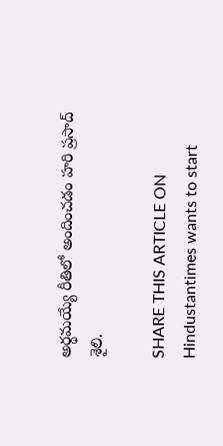అర్థమయ్యే రీతిలో అందించడం హరి ప్రసాద్ శైలి.

SHARE THIS ARTICLE ON
Hindustantimes wants to start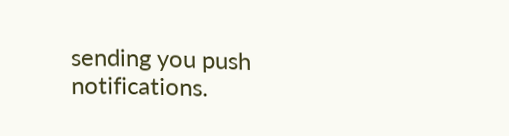sending you push notifications.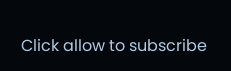Click allow to subscribe